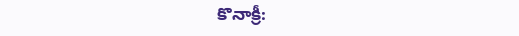కొనాక్రీ: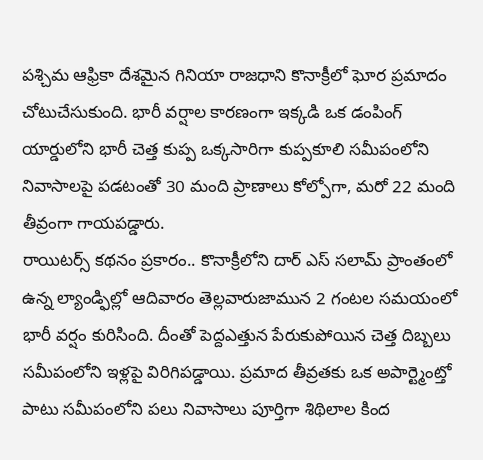పశ్చిమ ఆఫ్రికా దేశమైన గినియా రాజధాని కొనాక్రీలో ఘోర ప్రమాదం చోటుచేసుకుంది. భారీ వర్షాల కారణంగా ఇక్కడి ఒక డంపింగ్ యార్డులోని భారీ చెత్త కుప్ప ఒక్కసారిగా కుప్పకూలి సమీపంలోని నివాసాలపై పడటంతో 30 మంది ప్రాణాలు కోల్పోగా, మరో 22 మంది తీవ్రంగా గాయపడ్డారు.
రాయిటర్స్ కథనం ప్రకారం.. కొనాక్రీలోని దార్ ఎస్ సలామ్ ప్రాంతంలో ఉన్న ల్యాండ్ఫిల్లో ఆదివారం తెల్లవారుజామున 2 గంటల సమయంలో భారీ వర్షం కురిసింది. దీంతో పెద్దఎత్తున పేరుకుపోయిన చెత్త దిబ్బలు సమీపంలోని ఇళ్లపై విరిగిపడ్డాయి. ప్రమాద తీవ్రతకు ఒక అపార్ట్మెంట్తో పాటు సమీపంలోని పలు నివాసాలు పూర్తిగా శిథిలాల కింద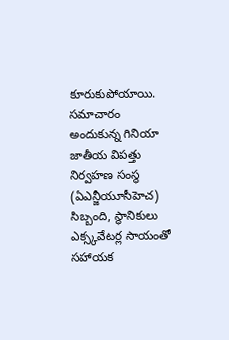కూరుకుపోయాయి.
సమాచారం అందుకున్న గినియా జాతీయ విపత్తు నిర్వహణ సంస్థ (ఏఎన్జీయూసీహెచ) సిబ్బంది, స్థానికులు ఎక్స్కవేటర్ల సాయంతో సహాయక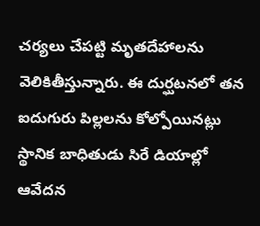చర్యలు చేపట్టి మృతదేహాలను వెలికితీస్తున్నారు. ఈ దుర్ఘటనలో తన ఐదుగురు పిల్లలను కోల్పోయినట్లు స్థానిక బాధితుడు సిరే డియాల్లో ఆవేదన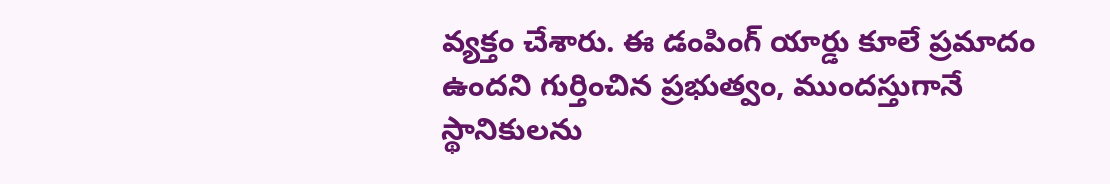వ్యక్తం చేశారు. ఈ డంపింగ్ యార్డు కూలే ప్రమాదం ఉందని గుర్తించిన ప్రభుత్వం, ముందస్తుగానే స్థానికులను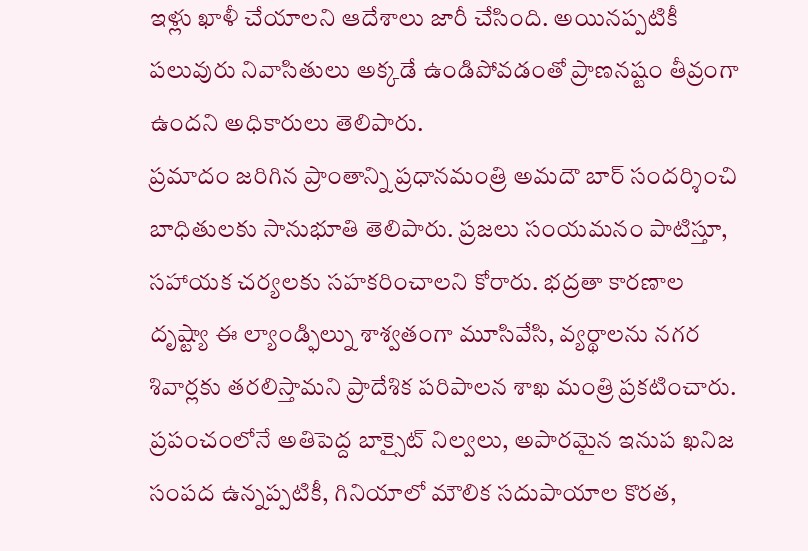ఇళ్లు ఖాళీ చేయాలని ఆదేశాలు జారీ చేసింది. అయినప్పటికీ పలువురు నివాసితులు అక్కడే ఉండిపోవడంతో ప్రాణనష్టం తీవ్రంగా ఉందని అధికారులు తెలిపారు.
ప్రమాదం జరిగిన ప్రాంతాన్ని ప్రధానమంత్రి అమదౌ బార్ సందర్శించి బాధితులకు సానుభూతి తెలిపారు. ప్రజలు సంయమనం పాటిస్తూ, సహాయక చర్యలకు సహకరించాలని కోరారు. భద్రతా కారణాల దృష్ట్యా ఈ ల్యాండ్ఫిల్ను శాశ్వతంగా మూసివేసి, వ్యర్థాలను నగర శివార్లకు తరలిస్తామని ప్రాదేశిక పరిపాలన శాఖ మంత్రి ప్రకటించారు. ప్రపంచంలోనే అతిపెద్ద బాక్సైట్ నిల్వలు, అపారమైన ఇనుప ఖనిజ సంపద ఉన్నప్పటికీ, గినియాలో మౌలిక సదుపాయాల కొరత,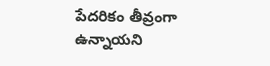పేదరికం తీవ్రంగా ఉన్నాయని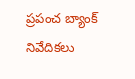ప్రపంచ బ్యాంక్ నివేదికలు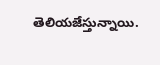తెలియజేస్తున్నాయి.